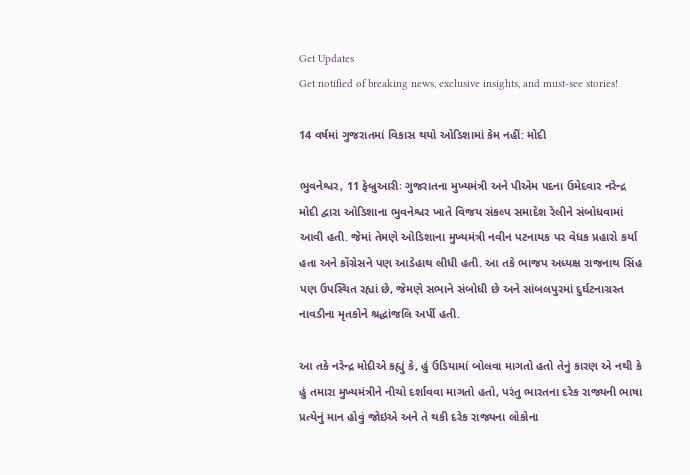Get Updates
Get notified of breaking news, exclusive insights, and must-see stories!

14 વર્ષમાં ગુજરાતમાં વિકાસ થયો ઓડિશામાં કેમ નહીં: મોદી

ભુવનેશ્વર, 11 ફેબ્રુઆરીઃ ગુજરાતના મુખ્યમંત્રી અને પીએમ પદના ઉમેદવાર નરેન્દ્ર મોદી દ્વારા ઓડિશાના ભુવનેશ્વર ખાતે વિજય સંકલ્પ સમાદેશ રેલીને સંબોધવામાં આવી હતી. જેમાં તેમણે ઓડિશાના મુખ્યમંત્રી નવીન પટનાયક પર વેધક પ્રહારો કર્યા હતા અને કોંગ્રેસને પણ આડેહાથ લીધી હતી. આ તકે ભાજપ અધ્યક્ષ રાજનાથ સિંહ પણ ઉપસ્થિત રહ્યાં છે, જેમણે સભાને સંબોધી છે અને સાંબલપુરમાં દુર્ઘટનાગ્રસ્ત નાવડીના મૃતકોને શ્રદ્ધાંજલિ અર્પી હતી.

આ તકે નરેન્દ્ર મોદીએ કહ્યું કે, હું ઉડિયામાં બોલવા માગતો હતો તેનું કારણ એ નથી કે હું તમારા મુખ્યમંત્રીને નીચો દર્શાવવા માગતો હતો, પરંતુ ભારતના દરેક રાજ્યની ભાષા પ્રત્યેનું માન હોવું જોઇએ અને તે થકી દરેક રાજ્યના લોકોના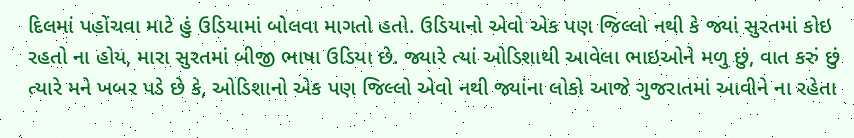દિલમાં પહોંચવા માટે હું ઉડિયામાં બોલવા માગતો હતો. ઉડિયાનો એવો એક પણ જિલ્લો નથી કે જ્યાં સુરતમાં કોઇ રહતો ના હોય, મારા સુરતમાં બીજી ભાષા ઉડિયા છે. જ્યારે ત્યાં ઓડિશાથી આવેલા ભાઇઓને મળુ છું, વાત કરું છું ત્યારે મને ખબર પડે છે કે, ઓડિશાનો એક પણ જિલ્લો એવો નથી જ્યાંના લોકો આજે ગુજરાતમાં આવીને ના રહેતા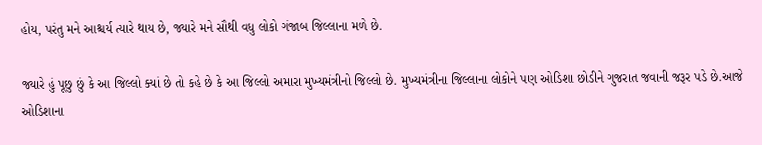હોય, પરંતુ મને આશ્ચર્ય ત્યારે થાય છે, જ્યારે મને સૌથી વધુ લોકો ગંજાબ જિલ્લાના મળે છે.

જ્યારે હું પૂછુ છું કે આ જિલ્લો ક્યાં છે તો કહે છે કે આ જિલ્લો અમારા મુખ્યમંત્રીનો જિલ્લો છે. મુખ્યમંત્રીના જિલ્લાના લોકોને પણ ઓડિશા છોડીને ગુજરાત જવાની જરૂર પડે છે.આજે ઓડિશાના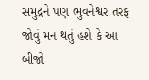સમુદ્રને પણ ભુવનેશ્વર તરફ જોવું મન થતું હશે કે આ બીજો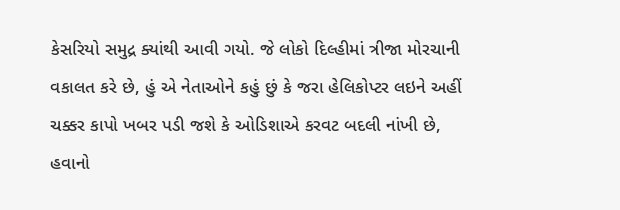કેસરિયો સમુદ્ર ક્યાંથી આવી ગયો. જે લોકો દિલ્હીમાં ત્રીજા મોરચાની વકાલત કરે છે, હું એ નેતાઓને કહું છું કે જરા હેલિકોપ્ટર લઇને અહીં ચક્કર કાપો ખબર પડી જશે કે ઓડિશાએ કરવટ બદલી નાંખી છે, હવાનો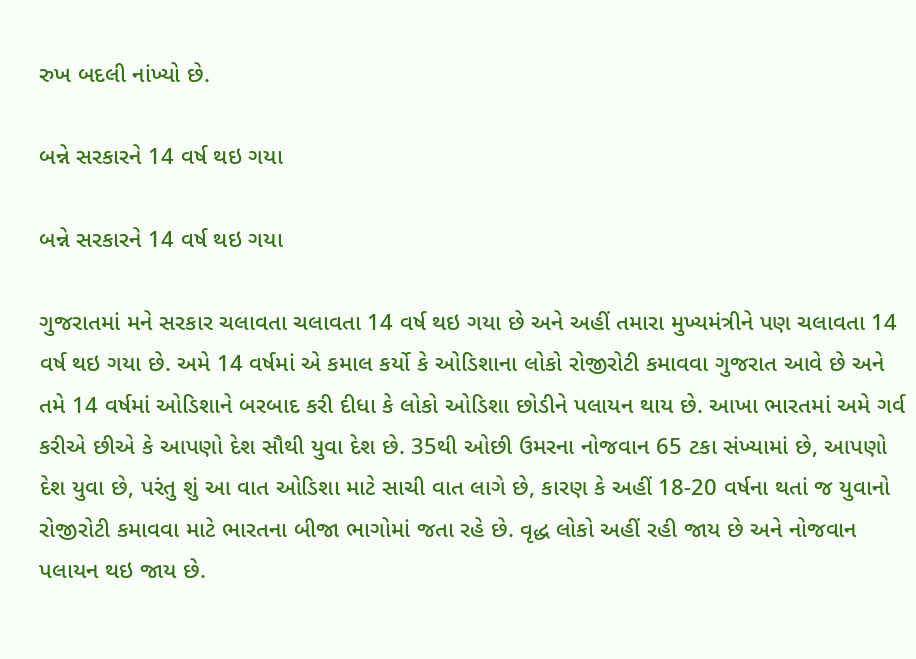રુખ બદલી નાંખ્યો છે.

બન્ને સરકારને 14 વર્ષ થઇ ગયા

બન્ને સરકારને 14 વર્ષ થઇ ગયા

ગુજરાતમાં મને સરકાર ચલાવતા ચલાવતા 14 વર્ષ થઇ ગયા છે અને અહીં તમારા મુખ્યમંત્રીને પણ ચલાવતા 14 વર્ષ થઇ ગયા છે. અમે 14 વર્ષમાં એ કમાલ કર્યો કે ઓડિશાના લોકો રોજીરોટી કમાવવા ગુજરાત આવે છે અને તમે 14 વર્ષમાં ઓડિશાને બરબાદ કરી દીધા કે લોકો ઓડિશા છોડીને પલાયન થાય છે. આખા ભારતમાં અમે ગર્વ કરીએ છીએ કે આપણો દેશ સૌથી યુવા દેશ છે. 35થી ઓછી ઉમરના નોજવાન 65 ટકા સંખ્યામાં છે, આપણો દેશ યુવા છે, પરંતુ શું આ વાત ઓડિશા માટે સાચી વાત લાગે છે, કારણ કે અહીં 18-20 વર્ષના થતાં જ યુવાનો રોજીરોટી કમાવવા માટે ભારતના બીજા ભાગોમાં જતા રહે છે. વૃદ્ધ લોકો અહીં રહી જાય છે અને નોજવાન પલાયન થઇ જાય છે.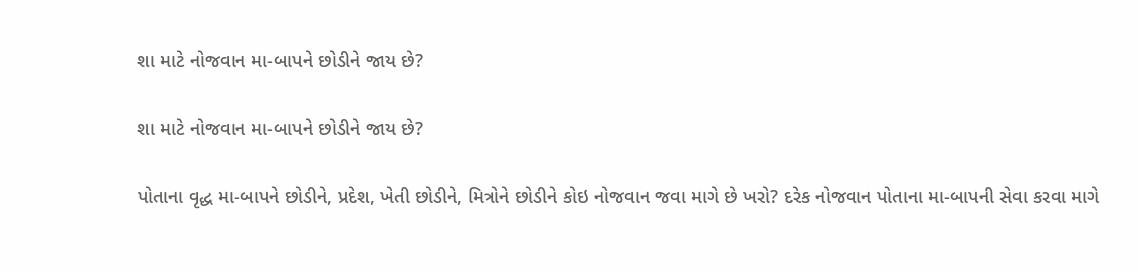શા માટે નોજવાન મા-બાપને છોડીને જાય છે?

શા માટે નોજવાન મા-બાપને છોડીને જાય છે?

પોતાના વૃદ્ધ મા-બાપને છોડીને, પ્રદેશ, ખેતી છોડીને, મિત્રોને છોડીને કોઇ નોજવાન જવા માગે છે ખરો? દરેક નોજવાન પોતાના મા-બાપની સેવા કરવા માગે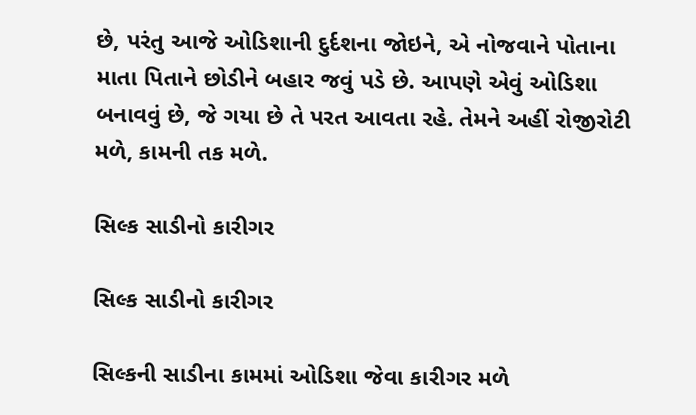છે, પરંતુ આજે ઓડિશાની દુર્દશના જોઇને, એ નોજવાને પોતાના માતા પિતાને છોડીને બહાર જવું પડે છે. આપણે એવું ઓડિશા બનાવવું છે, જે ગયા છે તે પરત આવતા રહે. તેમને અહીં રોજીરોટી મળે, કામની તક મળે.

સિલ્ક સાડીનો કારીગર

સિલ્ક સાડીનો કારીગર

સિલ્કની સાડીના કામમાં ઓડિશા જેવા કારીગર મળે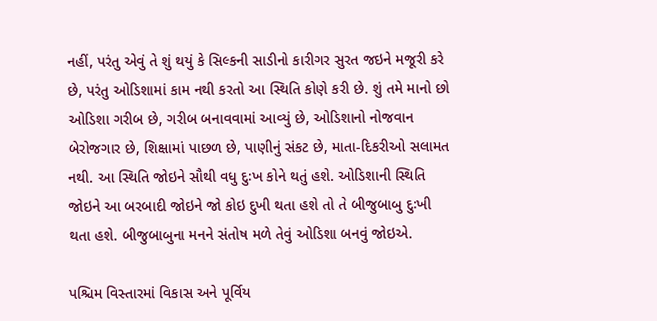નહીં, પરંતુ એવું તે શું થયું કે સિલ્કની સાડીનો કારીગર સુરત જઇને મજૂરી કરે છે, પરંતુ ઓડિશામાં કામ નથી કરતો આ સ્થિતિ કોણે કરી છે. શું તમે માનો છો ઓડિશા ગરીબ છે, ગરીબ બનાવવામાં આવ્યું છે, ઓડિશાનો નોજવાન બેરોજગાર છે, શિક્ષામાં પાછળ છે, પાણીનું સંકટ છે, માતા-દિકરીઓ સલામત નથી. આ સ્થિતિ જોઇને સૌથી વધુ દુઃખ કોને થતું હશે. ઓડિશાની સ્થિતિ જોઇને આ બરબાદી જોઇને જો કોઇ દુખી થતા હશે તો તે બીજુબાબુ દુઃખી થતા હશે. બીજુબાબુના મનને સંતોષ મળે તેવું ઓડિશા બનવું જોઇએ.

પશ્ચિમ વિસ્તારમાં વિકાસ અને પૂર્વિય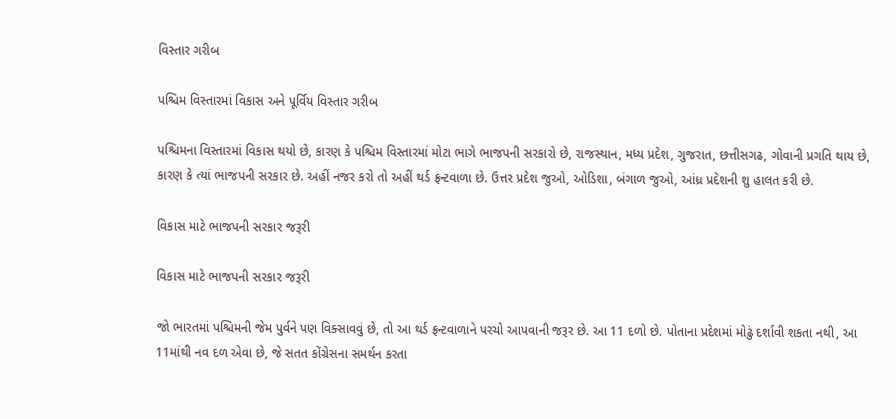વિસ્તાર ગરીબ

પશ્ચિમ વિસ્તારમાં વિકાસ અને પૂર્વિય વિસ્તાર ગરીબ

પશ્ચિમના વિસ્તારમાં વિકાસ થયો છે, કારણ કે પશ્ચિમ વિસ્તારમાં મોટા ભાગે ભાજપની સરકારો છે, રાજસ્થાન, મધ્ય પ્રદેશ, ગુજરાત, છત્તીસગઢ, ગોવાની પ્રગતિ થાય છે, કારણ કે ત્યાં ભાજપની સરકાર છે. અહીં નજર કરો તો અહીં થર્ડ ફ્રન્ટવાળા છે. ઉત્તર પ્રદેશ જુઓ, ઓડિશા, બંગાળ જુઓ, આંધ્ર પ્રદેશની શુ હાલત કરી છે.

વિકાસ માટે ભાજપની સરકાર જરૂરી

વિકાસ માટે ભાજપની સરકાર જરૂરી

જો ભારતમાં પશ્ચિમની જેમ પુર્વને પણ વિક્સાવવું છે, તો આ થર્ડ ફ્રન્ટવાળાને પરચો આપવાની જરૂર છે. આ 11 દળો છે. પોતાના પ્રદેશમાં મોઢું દર્શાવી શકતા નથી, આ 11માંથી નવ દળ એવા છે, જે સતત કોંગ્રેસના સમર્થન કરતા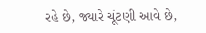રહે છે, જ્યારે ચૂંટણી આવે છે,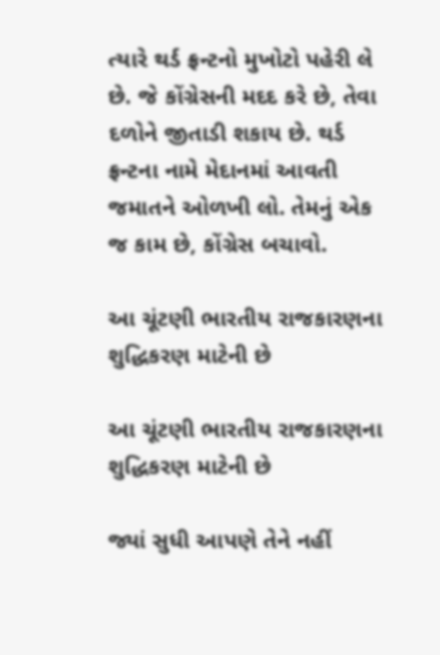ત્યારે થર્ડ ફ્રન્ટનો મુખોટો પહેરી લે છે. જે કોંગ્રેસની મદદ કરે છે, તેવા દળોને જીતાડી શકાય છે. થર્ડ ફ્રન્ટના નામે મેદાનમાં આવતી જમાતને ઓળખી લો. તેમનું એક જ કામ છે, કોંગ્રેસ બચાવો.

આ ચૂંટણી ભારતીય રાજકારણના શુદ્ધિકરણ માટેની છે

આ ચૂંટણી ભારતીય રાજકારણના શુદ્ધિકરણ માટેની છે

જ્યાં સુધી આપણે તેને નહીં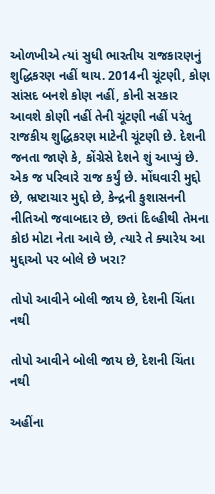ઓળખીએ ત્યાં સુધી ભારતીય રાજકારણનું શુદ્ધિકરણ નહીં થાય. 2014ની ચૂંટણી, કોણ સાંસદ બનશે કોણ નહીં, કોની સરકાર આવશે કોણી નહીં તેની ચૂંટણી નહીં પરંતુ રાજકીય શુદ્ધિકરણ માટેની ચૂંટણી છે. દેશની જનતા જાણે કે, કોંગ્રેસે દેશને શું આપ્યું છે. એક જ પરિવારે રાજ કર્યું છે. મોંઘવારી મુદ્દો છે, ભ્રષ્ટાચાર મુદ્દો છે, કેન્દ્રની કુશાસનની નીતિઓ જવાબદાર છે, છતાં દિલ્હીથી તેમના કોઇ મોટા નેતા આવે છે, ત્યારે તે ક્યારેય આ મુદ્દાઓ પર બોલે છે ખરા?

તોપો આવીને બોલી જાય છે, દેશની ચિંતા નથી

તોપો આવીને બોલી જાય છે, દેશની ચિંતા નથી

અહીંના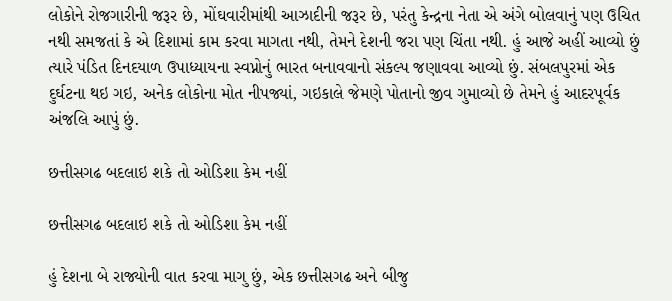લોકોને રોજગારીની જરૂર છે, મોંઘવારીમાંથી આઝાદીની જરૂર છે, પરંતુ કેન્દ્રના નેતા એ અંગે બોલવાનું પણ ઉચિત નથી સમજતાં કે એ દિશામાં કામ કરવા માગતા નથી, તેમને દેશની જરા પણ ચિંતા નથી. હું આજે અહીં આવ્યો છું ત્યારે પંડિત દિનદયાળ ઉપાધ્યાયના સ્વપ્નોનું ભારત બનાવવાનો સંકલ્પ જણાવવા આવ્યો છું. સંબલપુરમાં એક દુર્ઘટના થઇ ગઇ, અનેક લોકોના મોત નીપજ્યાં, ગઇકાલે જેમણે પોતાનો જીવ ગુમાવ્યો છે તેમને હું આદરપૂર્વક અંજલિ આપું છું.

છત્તીસગઢ બદલાઇ શકે તો ઓડિશા કેમ નહીં

છત્તીસગઢ બદલાઇ શકે તો ઓડિશા કેમ નહીં

હું દેશના બે રાજ્યોની વાત કરવા માગુ છું, એક છત્તીસગઢ અને બીજુ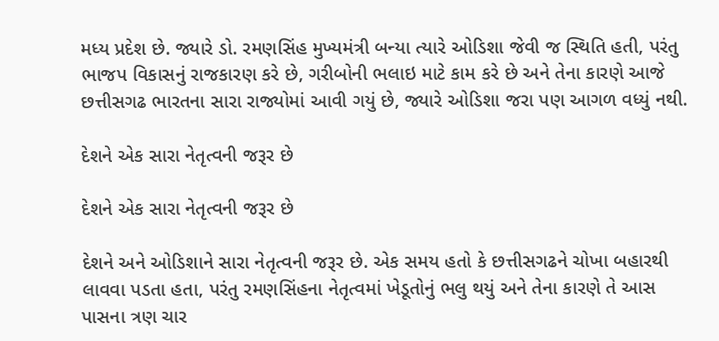મધ્ય પ્રદેશ છે. જ્યારે ડો. રમણસિંહ મુખ્યમંત્રી બન્યા ત્યારે ઓડિશા જેવી જ સ્થિતિ હતી, પરંતુ ભાજપ વિકાસનું રાજકારણ કરે છે, ગરીબોની ભલાઇ માટે કામ કરે છે અને તેના કારણે આજે છત્તીસગઢ ભારતના સારા રાજ્યોમાં આવી ગયું છે, જ્યારે ઓડિશા જરા પણ આગળ વધ્યું નથી.

દેશને એક સારા નેતૃત્વની જરૂર છે

દેશને એક સારા નેતૃત્વની જરૂર છે

દેશને અને ઓડિશાને સારા નેતૃત્વની જરૂર છે. એક સમય હતો કે છત્તીસગઢને ચોખા બહારથી લાવવા પડતા હતા, પરંતુ રમણસિંહના નેતૃત્વમાં ખેડૂતોનું ભલુ થયું અને તેના કારણે તે આસ પાસના ત્રણ ચાર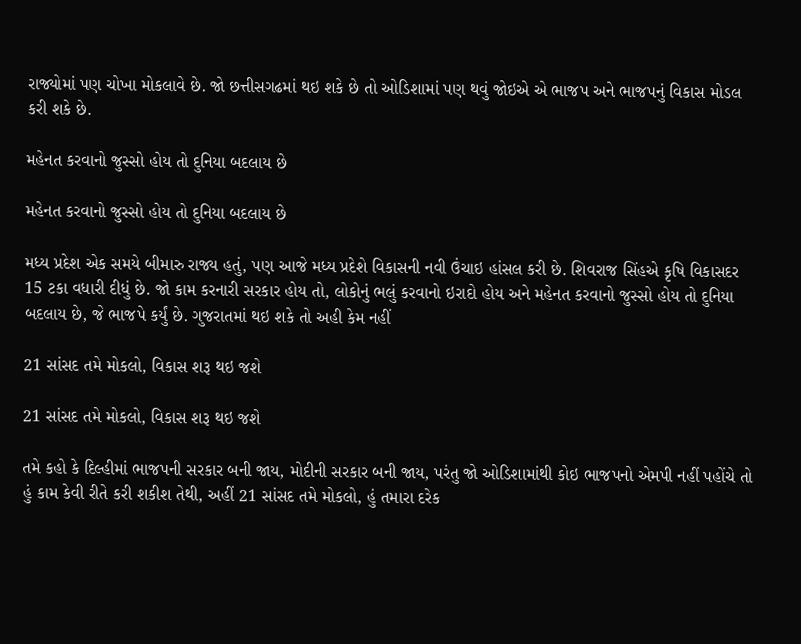રાજ્યોમાં પણ ચોખા મોકલાવે છે. જો છત્તીસગઢમાં થઇ શકે છે તો ઓડિશામાં પણ થવું જોઇએ એ ભાજપ અને ભાજપનું વિકાસ મોડલ કરી શકે છે.

મહેનત કરવાનો જુસ્સો હોય તો દુનિયા બદલાય છે

મહેનત કરવાનો જુસ્સો હોય તો દુનિયા બદલાય છે

મધ્ય પ્રદેશ એક સમયે બીમારુ રાજ્ય હતું, પણ આજે મધ્ય પ્રદેશે વિકાસની નવી ઉંચાઇ હાંસલ કરી છે. શિવરાજ સિંહએ કૃષિ વિકાસદર 15 ટકા વધારી દીધું છે. જો કામ કરનારી સરકાર હોય તો, લોકોનું ભલું કરવાનો ઇરાદો હોય અને મહેનત કરવાનો જુસ્સો હોય તો દુનિયા બદલાય છે, જે ભાજપે કર્યું છે. ગુજરાતમાં થઇ શકે તો અહી કેમ નહીં

21 સાંસદ તમે મોકલો, વિકાસ શરૂ થઇ જશે

21 સાંસદ તમે મોકલો, વિકાસ શરૂ થઇ જશે

તમે કહો કે દિલ્હીમાં ભાજપની સરકાર બની જાય, મોદીની સરકાર બની જાય, પરંતુ જો ઓડિશામાંથી કોઇ ભાજપનો એમપી નહીં પહોંચે તો હું કામ કેવી રીતે કરી શકીશ તેથી, અહીં 21 સાંસદ તમે મોકલો, હું તમારા દરેક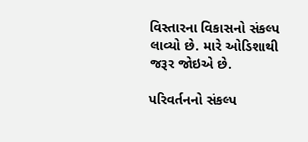વિસ્તારના વિકાસનો સંકલ્પ લાવ્યો છે. મારે ઓડિશાથી જરૂર જોઇએ છે.

પરિવર્તનનો સંકલ્પ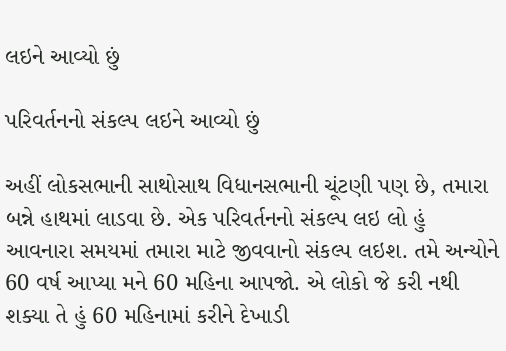લઇને આવ્યો છું

પરિવર્તનનો સંકલ્પ લઇને આવ્યો છું

અહીં લોકસભાની સાથોસાથ વિધાનસભાની ચૂંટણી પણ છે, તમારા બન્ને હાથમાં લાડવા છે. એક પરિવર્તનનો સંકલ્પ લઇ લો હું આવનારા સમયમાં તમારા માટે જીવવાનો સંકલ્પ લઇશ. તમે અન્યોને 60 વર્ષ આપ્યા મને 60 મહિના આપજો. એ લોકો જે કરી નથી શક્યા તે હું 60 મહિનામાં કરીને દેખાડી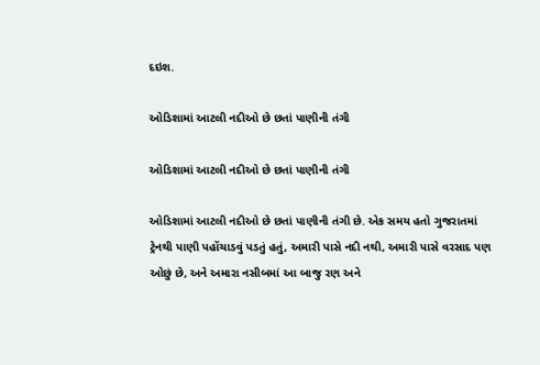દઇશ.

ઓડિશામાં આટલી નદીઓ છે છતાં પાણીની તંગી

ઓડિશામાં આટલી નદીઓ છે છતાં પાણીની તંગી

ઓડિશામાં આટલી નદીઓ છે છતાં પાણીની તંગી છે. એક સમય હતો ગુજરાતમાં ટ્રેનથી પાણી પહોંચાડવું પડતું હતું, અમારી પાસે નદી નથી, અમારી પાસે વરસાદ પણ ઓછું છે, અને અમારા નસીબમાં આ બાજુ રણ અને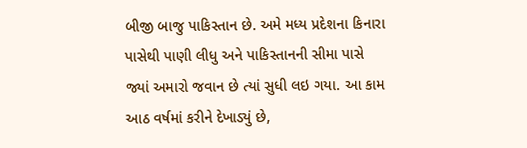બીજી બાજુ પાકિસ્તાન છે. અમે મધ્ય પ્રદેશના કિનારા પાસેથી પાણી લીધુ અને પાકિસ્તાનની સીમા પાસે જ્યાં અમારો જવાન છે ત્યાં સુધી લઇ ગયા. આ કામ આઠ વર્ષમાં કરીને દેખાડ્યું છે,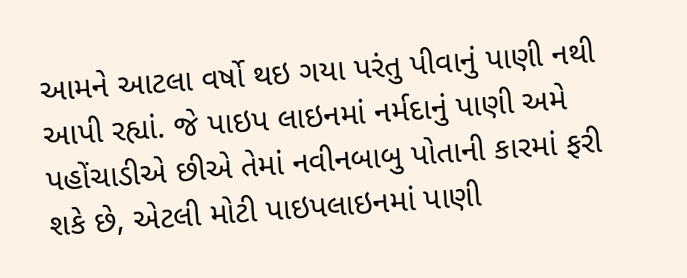આમને આટલા વર્ષો થઇ ગયા પરંતુ પીવાનું પાણી નથી આપી રહ્યાં. જે પાઇપ લાઇનમાં નર્મદાનું પાણી અમે પહોંચાડીએ છીએ તેમાં નવીનબાબુ પોતાની કારમાં ફરી શકે છે, એટલી મોટી પાઇપલાઇનમાં પાણી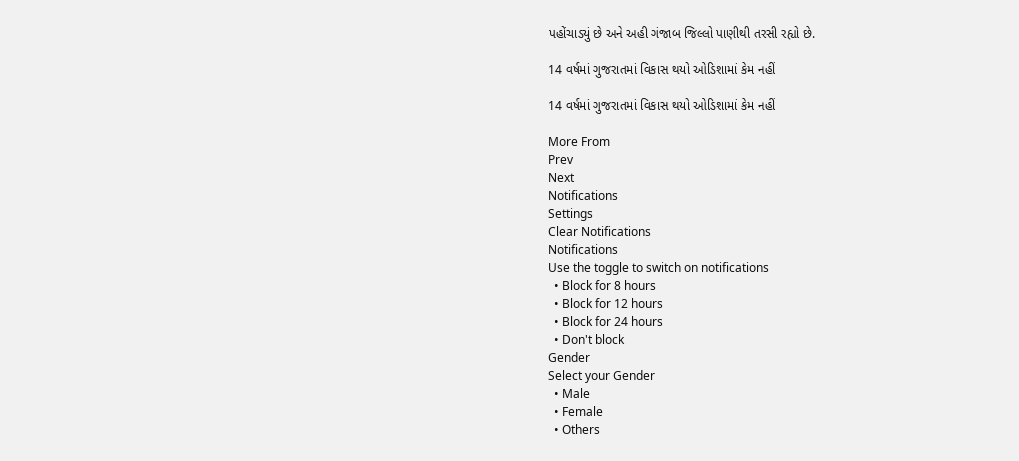પહોંચાડ્યું છે અને અહી ગંજાબ જિલ્લો પાણીથી તરસી રહ્યો છે.

14 વર્ષમાં ગુજરાતમાં વિકાસ થયો ઓડિશામાં કેમ નહીં

14 વર્ષમાં ગુજરાતમાં વિકાસ થયો ઓડિશામાં કેમ નહીં

More From
Prev
Next
Notifications
Settings
Clear Notifications
Notifications
Use the toggle to switch on notifications
  • Block for 8 hours
  • Block for 12 hours
  • Block for 24 hours
  • Don't block
Gender
Select your Gender
  • Male
  • Female
  • Others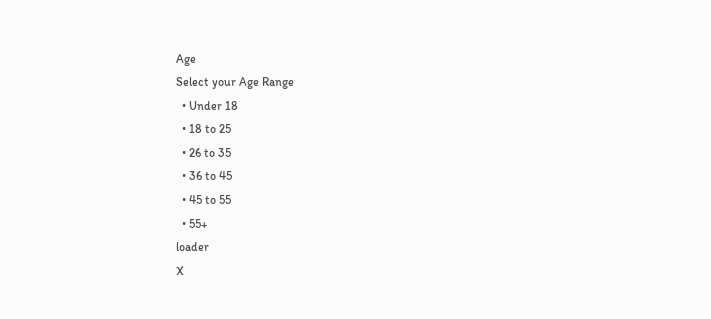Age
Select your Age Range
  • Under 18
  • 18 to 25
  • 26 to 35
  • 36 to 45
  • 45 to 55
  • 55+
loader
X